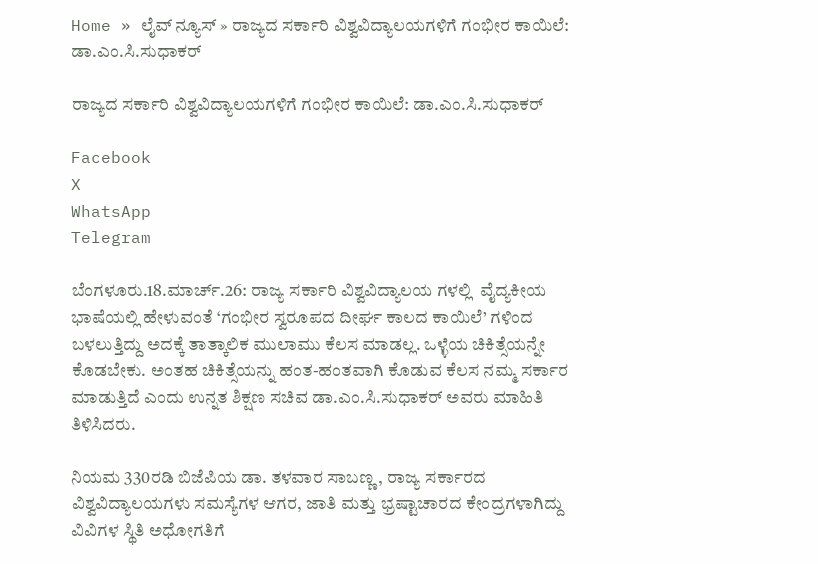Home » ಲೈವ್ ನ್ಯೂಸ್ » ರಾಜ್ಯದ ಸರ್ಕಾರಿ ವಿಶ್ವವಿದ್ಯಾಲಯಗಳಿಗೆ ಗಂಭೀರ ಕಾಯಿಲೆ: ಡಾ.ಎಂ.ಸಿ.ಸುಧಾಕರ್

ರಾಜ್ಯದ ಸರ್ಕಾರಿ ವಿಶ್ವವಿದ್ಯಾಲಯಗಳಿಗೆ ಗಂಭೀರ ಕಾಯಿಲೆ: ಡಾ.ಎಂ.ಸಿ.ಸುಧಾಕರ್

Facebook
X
WhatsApp
Telegram

ಬೆಂಗಳೂರು.18.ಮಾರ್ಚ್.26: ರಾಜ್ಯ ಸರ್ಕಾರಿ ವಿಶ್ವವಿದ್ಯಾಲಯ ಗಳಲ್ಲಿ  ವೈದ್ಯಕೀಯ ಭಾಷೆಯಲ್ಲಿ ಹೇಳುವಂತೆ ‘ಗಂಭೀರ ಸ್ವರೂಪದ ದೀರ್ಘ ಕಾಲದ ಕಾಯಿಲೆ’ ಗಳಿಂದ ಬಳಲುತ್ತಿದ್ದು ಅದಕ್ಕೆ ತಾತ್ಕಾಲಿಕ ಮುಲಾಮು ಕೆಲಸ ಮಾಡಲ್ಲ. ಒಳ್ಳೆಯ ಚಿಕಿತ್ಸೆಯನ್ನೇ ಕೊಡಬೇಕು. ಅಂತಹ ಚಿಕಿತ್ಸೆಯನ್ನು ಹಂತ-ಹಂತವಾಗಿ ಕೊಡುವ ಕೆಲಸ ನಮ್ಮ ಸರ್ಕಾರ ಮಾಡುತ್ತಿದೆ ಎಂದು ಉನ್ನತ ಶಿಕ್ಷಣ ಸಚಿವ ಡಾ.ಎಂ.ಸಿ.ಸುಧಾಕರ್ ಅವರು ಮಾಹಿತಿ ತಿಳಿಸಿದರು.

ನಿಯಮ 330ರಡಿ ಬಿಜೆಪಿಯ ಡಾ. ತಳವಾರ ಸಾಬಣ್ಣ, ರಾಜ್ಯ ಸರ್ಕಾರದ ವಿಶ್ವವಿದ್ಯಾಲಯಗಳು ಸಮಸ್ಯೆಗಳ ಆಗರ, ಜಾತಿ ಮತ್ತು ಭ್ರಷ್ಟಾಚಾರದ ಕೇಂದ್ರಗಳಾಗಿದ್ದು ವಿವಿಗಳ ಸ್ಥಿತಿ ಅಧೋಗತಿಗೆ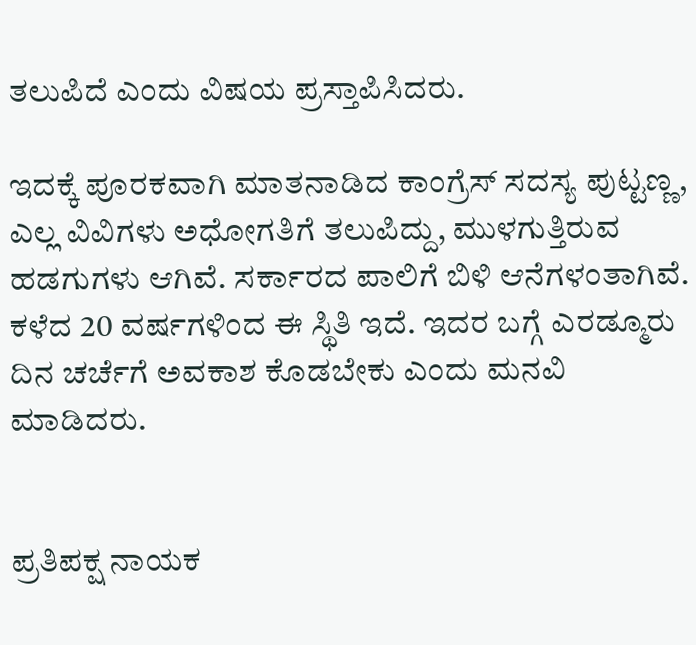ತಲುಪಿದೆ ಎಂದು ವಿಷಯ ಪ್ರಸ್ತಾಪಿಸಿದರು.

ಇದಕ್ಕೆ ಪೂರಕವಾಗಿ ಮಾತನಾಡಿದ ಕಾಂಗ್ರೆಸ್ ಸದಸ್ಯ ಪುಟ್ಟಣ್ಣ, ಎಲ್ಲ ವಿವಿಗಳು ಅಧೋಗತಿಗೆ ತಲುಪಿದ್ದು, ಮುಳಗುತ್ತಿರುವ ಹಡಗುಗಳು ಆಗಿವೆ. ಸರ್ಕಾರದ ಪಾಲಿಗೆ ಬಿಳಿ ಆನೆಗಳಂತಾಗಿವೆ. ಕಳೆದ 20 ವರ್ಷಗಳಿಂದ ಈ ಸ್ಥಿತಿ ಇದೆ. ಇದರ ಬಗ್ಗೆ ಎರಡ್ಮೂರು ದಿನ ಚರ್ಚೆಗೆ ಅವಕಾಶ ಕೊಡಬೇಕು ಎಂದು ಮನವಿ ಮಾಡಿದರು.


ಪ್ರತಿಪಕ್ಷ ನಾಯಕ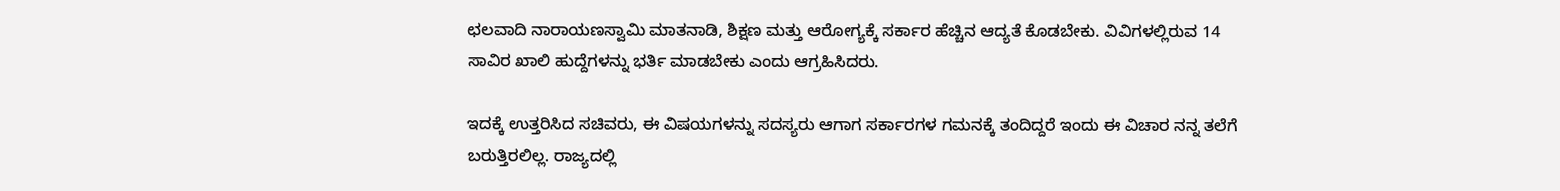ಛಲವಾದಿ ನಾರಾಯಣಸ್ವಾಮಿ ಮಾತನಾಡಿ, ಶಿಕ್ಷಣ ಮತ್ತು ಆರೋಗ್ಯಕ್ಕೆ ಸರ್ಕಾರ ಹೆಚ್ಚಿನ ಆದ್ಯತೆ ಕೊಡಬೇಕು. ವಿವಿಗಳಲ್ಲಿರುವ 14 ಸಾವಿರ ಖಾಲಿ ಹುದ್ದೆಗಳನ್ನು ಭರ್ತಿ ಮಾಡಬೇಕು ಎಂದು ಆಗ್ರಹಿಸಿದರು.

ಇದಕ್ಕೆ ಉತ್ತರಿಸಿದ ಸಚಿವರು, ಈ ವಿಷಯಗಳನ್ನು ಸದಸ್ಯರು ಆಗಾಗ ಸರ್ಕಾರಗಳ ಗಮನಕ್ಕೆ ತಂದಿದ್ದರೆ ಇಂದು ಈ ವಿಚಾರ ನನ್ನ ತಲೆಗೆ ಬರುತ್ತಿರಲಿಲ್ಲ. ರಾಜ್ಯದಲ್ಲಿ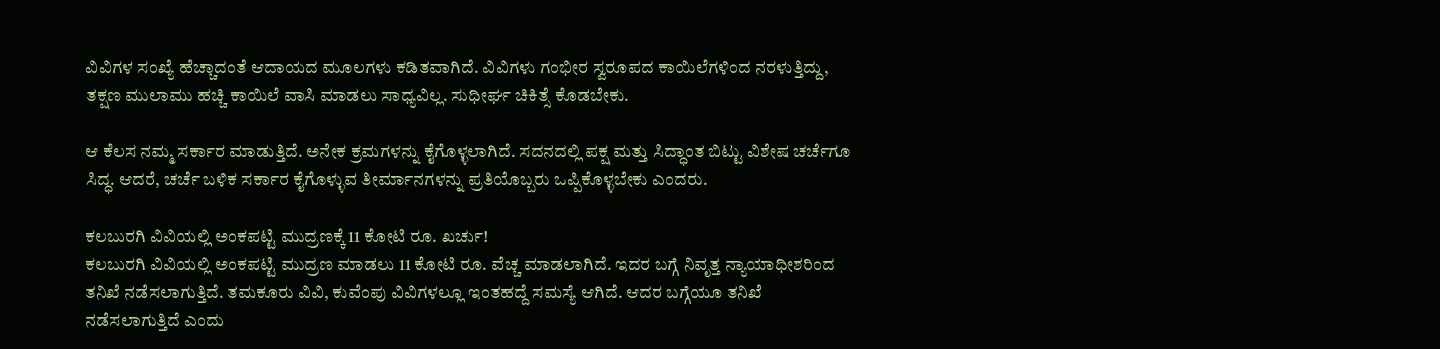ವಿವಿಗಳ ಸಂಖ್ಯೆ ಹೆಚ್ಚಾದಂತೆ ಆದಾಯದ ಮೂಲಗಳು ಕಡಿತವಾಗಿದೆ. ವಿವಿಗಳು ಗಂಭೀರ ಸ್ವರೂಪದ ಕಾಯಿಲೆಗಳಿಂದ ನರಳುತ್ತಿದ್ದು, ತಕ್ಷಣ ಮುಲಾಮು ಹಚ್ಚಿ ಕಾಯಿಲೆ ವಾಸಿ ಮಾಡಲು ಸಾಧ್ಯವಿಲ್ಲ. ಸುಧೀರ್ಘ ಚಿಕಿತ್ಸೆ ಕೊಡಬೇಕು.

ಆ ಕೆಲಸ ನಮ್ಮ ಸರ್ಕಾರ ಮಾಡುತ್ತಿದೆ. ಅನೇಕ ಕ್ರಮಗಳನ್ನು ಕೈಗೊಳ್ಳಲಾಗಿದೆ. ಸದನದಲ್ಲಿ ಪಕ್ಷ ಮತ್ತು ಸಿದ್ಧಾಂತ ಬಿಟ್ಟು ವಿಶೇಷ ಚರ್ಚೆಗೂ ಸಿದ್ಧ. ಆದರೆ, ಚರ್ಚೆ ಬಳಿಕ ಸರ್ಕಾರ ಕೈಗೊಳ್ಳುವ ತೀರ್ಮಾನಗಳನ್ನು ಪ್ರತಿಯೊಬ್ಬರು ಒಪ್ಪಿಕೊಳ್ಳಬೇಕು ಎಂದರು.

ಕಲಬುರಗಿ ವಿವಿಯಲ್ಲಿ ಅಂಕಪಟ್ಟಿ ಮುದ್ರಣಕ್ಕೆ 11 ಕೋಟಿ ರೂ. ಖರ್ಚು!
ಕಲಬುರಗಿ ವಿವಿಯಲ್ಲಿ ಅಂಕಪಟ್ಟಿ ಮುದ್ರಣ ಮಾಡಲು 11 ಕೋಟಿ ರೂ. ವೆಚ್ಚ ಮಾಡಲಾಗಿದೆ. ಇದರ ಬಗ್ಗೆ ನಿವೃತ್ತ ನ್ಯಾಯಾಧೀಶರಿಂದ ತನಿಖೆ ನಡೆಸಲಾಗುತ್ತಿದೆ. ತಮಕೂರು ವಿವಿ, ಕುವೆಂಪು ವಿವಿಗಳಲ್ಲೂ ಇಂತಹದ್ದೆ ಸಮಸ್ಯೆ ಆಗಿದೆ. ಆದರ ಬಗ್ಗೆಯೂ ತನಿಖೆ ನಡೆಸಲಾಗುತ್ತಿದೆ ಎಂದು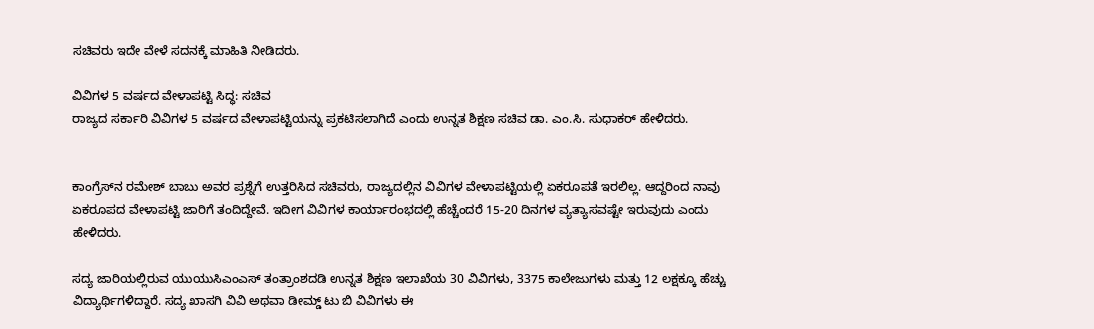ಸಚಿವರು ಇದೇ ವೇಳೆ ಸದನಕ್ಕೆ ಮಾಹಿತಿ ನೀಡಿದರು.

ವಿವಿಗಳ 5 ವರ್ಷದ ವೇಳಾಪಟ್ಟಿ ಸಿದ್ಧ: ಸಚಿವ
ರಾಜ್ಯದ ಸರ್ಕಾರಿ ವಿವಿಗಳ 5 ವರ್ಷದ ವೇಳಾಪಟ್ಟಿಯನ್ನು ಪ್ರಕಟಿಸಲಾಗಿದೆ ಎಂದು ಉನ್ನತ ಶಿಕ್ಷಣ ಸಚಿವ ಡಾ. ಎಂ.ಸಿ. ಸುಧಾಕರ್ ಹೇಳಿದರು.


ಕಾಂಗ್ರೆಸ್‌ನ ರಮೇಶ್ ಬಾಬು ಅವರ ಪ್ರಶ್ನೆಗೆ ಉತ್ತರಿಸಿದ ಸಚಿವರು, ರಾಜ್ಯದಲ್ಲಿನ ವಿವಿಗಳ ವೇಳಾಪಟ್ಟಿಯಲ್ಲಿ ಏಕರೂಪತೆ ಇರಲಿಲ್ಲ. ಆದ್ದರಿಂದ ನಾವು ಏಕರೂಪದ ವೇಳಾಪಟ್ಟಿ ಜಾರಿಗೆ ತಂದಿದ್ದೇವೆ. ಇದೀಗ ವಿವಿಗಳ ಕಾರ್ಯಾರಂಭದಲ್ಲಿ ಹೆಚ್ಚೆಂದರೆ 15-20 ದಿನಗಳ ವ್ಯತ್ಯಾಸವಷ್ಟೇ ಇರುವುದು ಎಂದು ಹೇಳಿದರು.

ಸದ್ಯ ಜಾರಿಯಲ್ಲಿರುವ ಯುಯುಸಿಎಂಎಸ್ ತಂತ್ರಾಂಶದಡಿ ಉನ್ನತ ಶಿಕ್ಷಣ ಇಲಾಖೆಯ 30 ವಿವಿಗಳು, 3375 ಕಾಲೇಜುಗಳು ಮತ್ತು 12 ಲಕ್ಷಕ್ಕೂ ಹೆಚ್ಚು ವಿದ್ಯಾರ್ಥಿಗಳಿದ್ದಾರೆ. ಸದ್ಯ ಖಾಸಗಿ ವಿವಿ ಅಥವಾ ಡೀಮ್ಡ್ ಟು ಬಿ ವಿವಿಗಳು ಈ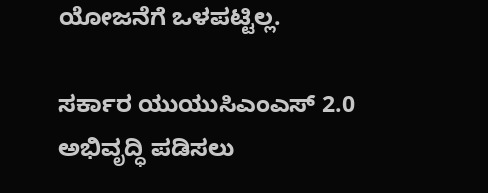ಯೋಜನೆಗೆ ಒಳಪಟ್ಟಿಲ್ಲ.

ಸರ್ಕಾರ ಯುಯುಸಿಎಂಎಸ್ 2.0 ಅಭಿವೃದ್ಧಿ ಪಡಿಸಲು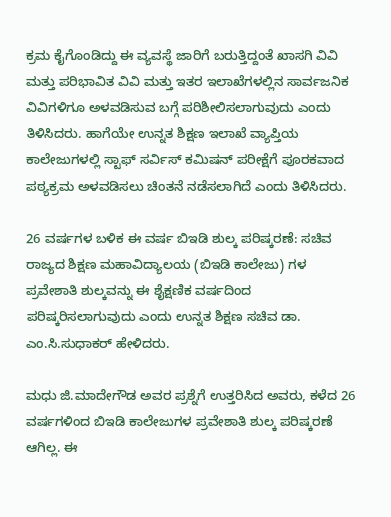ಕ್ರಮ ಕೈಗೊಂಡಿದ್ದು ಈ ವ್ಯವಸ್ಥೆ ಜಾರಿಗೆ ಬರುತ್ತಿದ್ದಂತೆ ಖಾಸಗಿ ವಿವಿ ಮತ್ತು ಪರಿಭಾವಿತ ವಿವಿ ಮತ್ತು ಇತರ ಇಲಾಖೆಗಳಲ್ಲಿನ ಸಾರ್ವಜನಿಕ ವಿವಿಗಳಿಗೂ ಅಳವಡಿಸುವ ಬಗ್ಗೆ ಪರಿಶೀಲಿಸಲಾಗುವುದು ಎಂದು ತಿಳಿಸಿದರು. ಹಾಗೆಯೇ ಉನ್ನತ ಶಿಕ್ಷಣ ಇಲಾಖೆ ವ್ಯಾಪ್ತಿಯ ಕಾಲೇಜುಗಳಲ್ಲಿ ಸ್ಟಾಫ್ ಸರ್ವಿಸ್ ಕಮಿಷನ್ ಪರೀಕ್ಷೆಗೆ ಪೂರಕವಾದ ಪಠ್ಯಕ್ರಮ ಅಳವಡಿಸಲು ಚಿಂತನೆ ನಡೆಸಲಾಗಿದೆ ಎಂದು ತಿಳಿಸಿದರು.

26 ವರ್ಷಗಳ ಬಳಿಕ ಈ ವರ್ಷ ಬಿಇಡಿ ಶುಲ್ಕ ಪರಿಷ್ಕರಣೆ: ಸಚಿವ
ರಾಜ್ಯದ ಶಿಕ್ಷಣ ಮಹಾವಿದ್ಯಾಲಯ (ಬಿಇಡಿ ಕಾಲೇಜು) ಗಳ ಪ್ರವೇಶಾತಿ ಶುಲ್ಕವನ್ನು ಈ ಶೈಕ್ಷಣಿಕ ವರ್ಷದಿಂದ ಪರಿಷ್ಕರಿಸಲಾಗುವುದು ಎಂದು ಉನ್ನತ ಶಿಕ್ಷಣ ಸಚಿವ ಡಾ. ಎಂ.ಸಿ.ಸುಧಾಕರ್ ಹೇಳಿದರು.

ಮಧು ಜಿ.ಮಾದೇಗೌಡ ಅವರ ಪ್ರಶ್ನೆಗೆ ಉತ್ತರಿಸಿದ ಅವರು, ಕಳೆದ 26 ವರ್ಷಗಳಿಂದ ಬಿಇಡಿ ಕಾಲೇಜುಗಳ ಪ್ರವೇಶಾತಿ ಶುಲ್ಕ ಪರಿಷ್ಕರಣೆ ಆಗಿಲ್ಲ. ಈ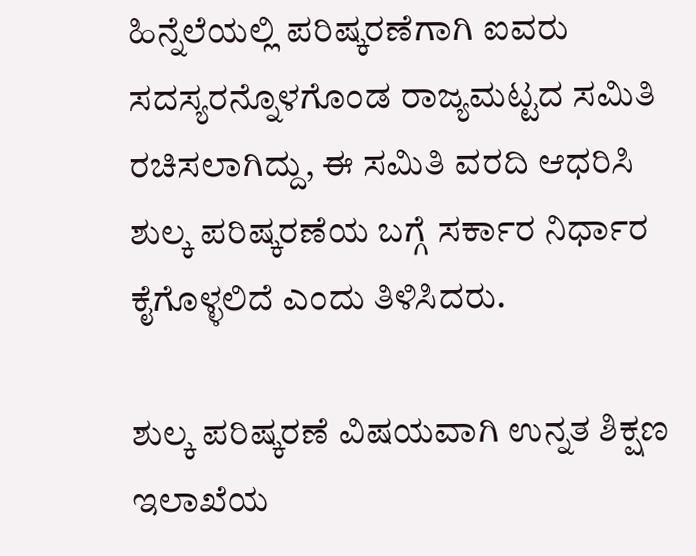ಹಿನ್ನೆಲೆಯಲ್ಲಿ ಪರಿಷ್ಕರಣೆಗಾಗಿ ಐವರು ಸದಸ್ಯರನ್ನೊಳಗೊಂಡ ರಾಜ್ಯಮಟ್ಟದ ಸಮಿತಿ ರಚಿಸಲಾಗಿದ್ದು, ಈ ಸಮಿತಿ ವರದಿ ಆಧರಿಸಿ ಶುಲ್ಕ ಪರಿಷ್ಕರಣೆಯ ಬಗ್ಗೆ ಸರ್ಕಾರ ನಿರ್ಧಾರ ಕೈಗೊಳ್ಳಲಿದೆ ಎಂದು ತಿಳಿಸಿದರು.

ಶುಲ್ಕ ಪರಿಷ್ಕರಣೆ ವಿಷಯವಾಗಿ ಉನ್ನತ ಶಿಕ್ಷಣ ಇಲಾಖೆಯ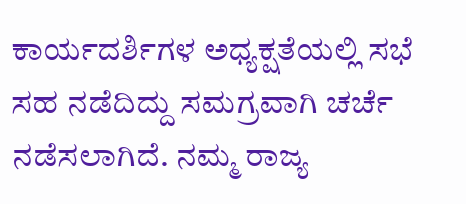ಕಾರ್ಯದರ್ಶಿಗಳ ಅಧ್ಯಕ್ಷತೆಯಲ್ಲಿ ಸಭೆ ಸಹ ನಡೆದಿದ್ದು ಸಮಗ್ರವಾಗಿ ಚರ್ಚೆ ನಡೆಸಲಾಗಿದೆ. ನಮ್ಮ ರಾಜ್ಯ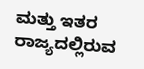ಮತ್ತು ಇತರ ರಾಜ್ಯದಲ್ಲಿರುವ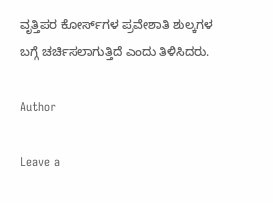ವೃತ್ತಿಪರ ಕೋರ್ಸ್‌ಗಳ ಪ್ರವೇಶಾತಿ ಶುಲ್ಕಗಳ ಬಗ್ಗೆ ಚರ್ಚಿಸಲಾಗುತ್ತಿದೆ ಎಂದು ತಿಳಿಸಿದರು.

Author

Leave a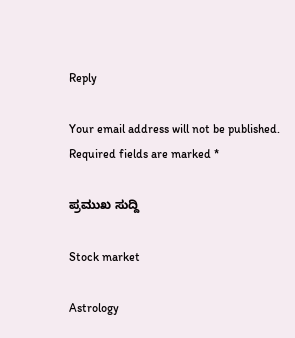Reply

Your email address will not be published. Required fields are marked *

ಪ್ರಮುಖ ಸುದ್ದಿ

Stock market

Astrology